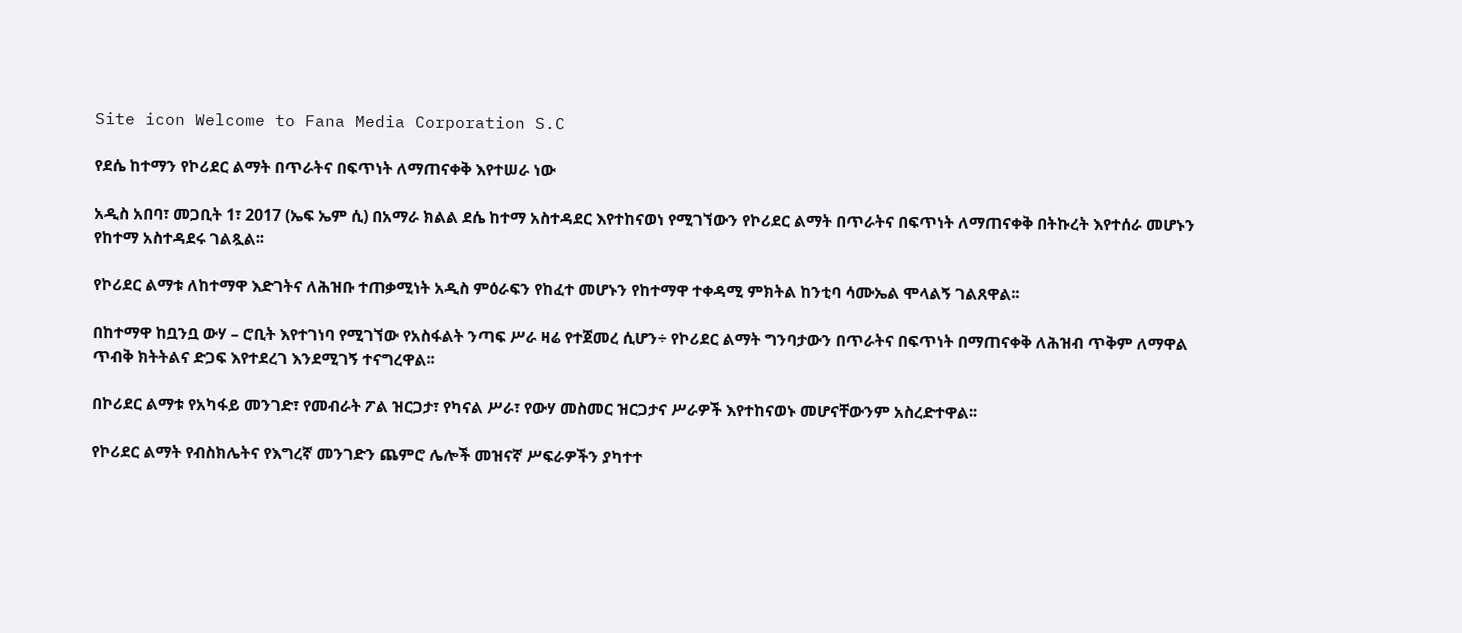Site icon Welcome to Fana Media Corporation S.C

የደሴ ከተማን የኮሪደር ልማት በጥራትና በፍጥነት ለማጠናቀቅ እየተሠራ ነው

አዲስ አበባ፣ መጋቢት 1፣ 2017 (ኤፍ ኤም ሲ) በአማራ ክልል ደሴ ከተማ አስተዳደር እየተከናወነ የሚገኘውን የኮሪደር ልማት በጥራትና በፍጥነት ለማጠናቀቅ በትኩረት እየተሰራ መሆኑን የከተማ አስተዳደሩ ገልጿል፡፡

የኮሪደር ልማቱ ለከተማዋ እድገትና ለሕዝቡ ተጠቃሚነት አዲስ ምዕራፍን የከፈተ መሆኑን የከተማዋ ተቀዳሚ ምክትል ከንቲባ ሳሙኤል ሞላልኝ ገልጸዋል፡፡

በከተማዋ ከቧንቧ ውሃ – ሮቢት እየተገነባ የሚገኘው የአስፋልት ንጣፍ ሥራ ዛሬ የተጀመረ ሲሆን÷ የኮሪደር ልማት ግንባታውን በጥራትና በፍጥነት በማጠናቀቅ ለሕዝብ ጥቅም ለማዋል ጥብቅ ክትትልና ድጋፍ እየተደረገ እንደሚገኝ ተናግረዋል፡፡

በኮሪደር ልማቱ የአካፋይ መንገድ፣ የመብራት ፖል ዝርጋታ፣ የካናል ሥራ፣ የውሃ መስመር ዝርጋታና ሥራዎች እየተከናወኑ መሆናቸውንም አስረድተዋል፡፡

የኮሪደር ልማት የብስክሌትና የእግረኛ መንገድን ጨምሮ ሌሎች መዝናኛ ሥፍራዎችን ያካተተ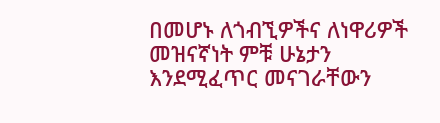በመሆኑ ለጎብኚዎችና ለነዋሪዎች መዝናኛነት ምቹ ሁኔታን እንደሚፈጥር መናገራቸውን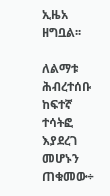ኢዜአ ዘግቧል፡፡

ለልማቱ ሕብረተሰቡ ከፍተኛ ተሳትፎ እያደረገ መሆኑን ጠቁመው÷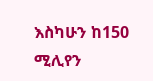እስካሁን ከ150 ሚሊየን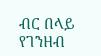ብር በላይ የገንዘብ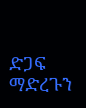ድጋፍ ማድረጉን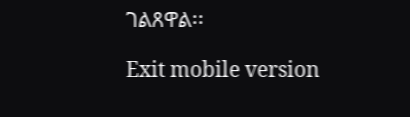ገልጸዋል፡፡

Exit mobile version